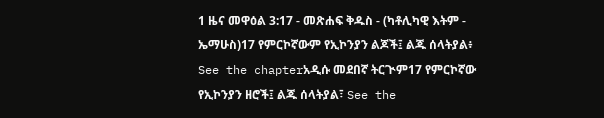1 ዜና መዋዕል 3:17 - መጽሐፍ ቅዱስ - (ካቶሊካዊ እትም - ኤማሁስ)17 የምርኮኛውም የኢኮንያን ልጆች፤ ልጁ ሰላትያል፥ See the chapterአዲሱ መደበኛ ትርጒም17 የምርኮኛው የኢኮንያን ዘሮች፤ ልጁ ሰላትያል፣ See the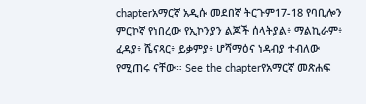chapterአማርኛ አዲሱ መደበኛ ትርጉም17-18 የባቢሎን ምርኮኛ የነበረው የኢኮንያን ልጆች ሰላትያል፥ ማልኪራም፥ ፈዳያ፥ ሼናጻር፥ ይቃምያ፥ ሆሻማዕና ነዳብያ ተብለው የሚጠሩ ናቸው። See the chapterየአማርኛ መጽሐፍ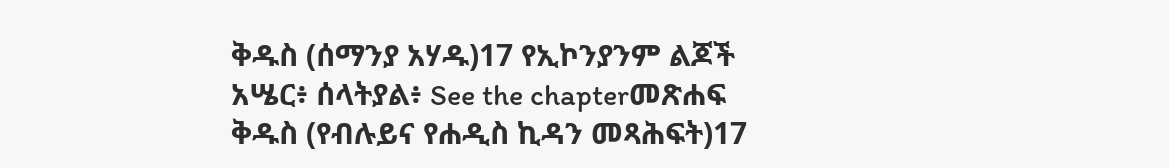ቅዱስ (ሰማንያ አሃዱ)17 የኢኮንያንም ልጆች አሤር፥ ሰላትያል፥ See the chapterመጽሐፍ ቅዱስ (የብሉይና የሐዲስ ኪዳን መጻሕፍት)17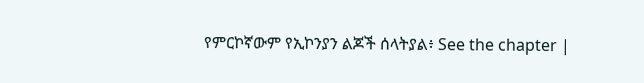የምርኮኛውም የኢኮንያን ልጆች ሰላትያል፥ See the chapter |